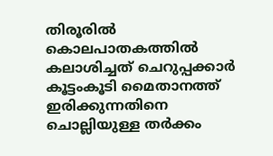തിരൂരില്‍ കൊലപാതകത്തില്‍ കലാശിച്ചത്‌ ചെറുപ്പക്കാര്‍ കൂട്ടംകൂടി മൈതാനത്ത്  ഇരിക്കുന്നതിനെ ചൊല്ലിയുള്ള തര്‍ക്കം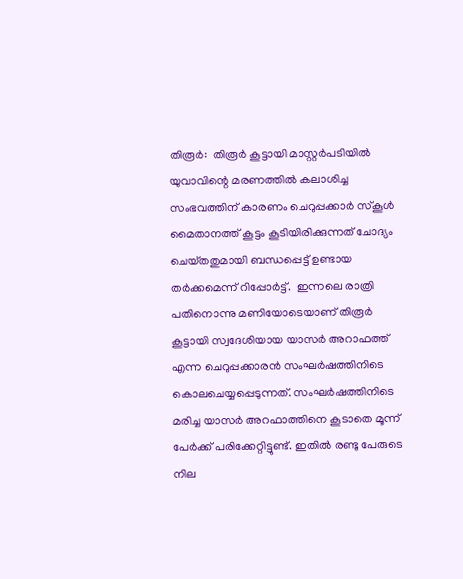തിരൂര്‍:  തിരൂര്‍ കൂട്ടായി മാസ്റ്റര്‍പടിയില്‍ യുവാവിന്റെ മരണത്തില്‍ കലാശിച്ച സംഭവത്തിന്‌ കാരണം ചെറുപ്പക്കാര്‍ സ്‌കൂള്‍ മൈതാനത്ത്‌ കൂട്ടം കൂടിയിരിക്കുന്നത്‌ ചോദ്യം ചെയ്‌തതുമായി ബന്ധപ്പെട്ട്‌ ഉണ്ടായ തര്‍ക്കമെന്ന്‌ റിപ്പോര്‍ട്ട്‌.  ഇന്നലെ രാത്രി പതിനൊന്നു മണിയോടെയാണ്‌ തിരൂര്‍ കൂട്ടായി സ്വദേശിയായ യാസര്‍ അറാഫത്ത്‌ എന്ന ചെറുപ്പക്കാരന്‍ സംഘര്‍ഷത്തിനിടെ കൊലചെയ്യപ്പെടുന്നത്‌. സംഘര്‍ഷത്തിനിടെ മരിച്ച യാസര്‍ അറഫാത്തിനെ കൂടാതെ മൂന്ന്‌ പേര്‍ക്ക്‌ പരിക്കേറ്റിട്ടുണ്ട്‌. ഇതില്‍ രണ്ടു പേരുടെ നില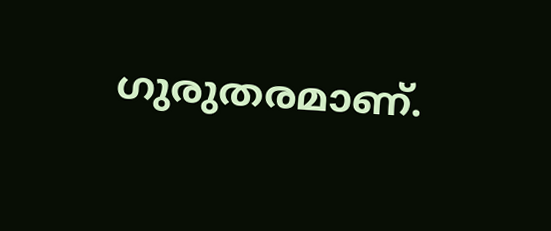ഗുരുതരമാണ്‌.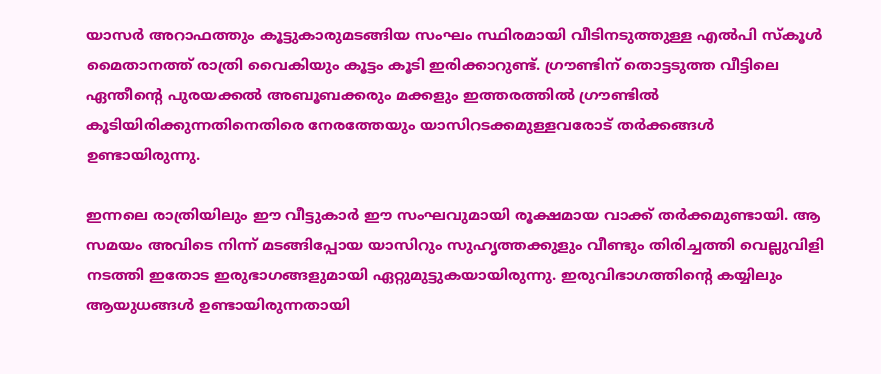യാസര്‍ അറാഫത്തും കൂട്ടുകാരുമടങ്ങിയ സംഘം സ്ഥിരമായി വീടിനടുത്തുള്ള എല്‍പി സ്‌കൂള്‍ മൈതാനത്ത്‌ രാത്രി വൈകിയും കൂട്ടം കൂടി ഇരിക്കാറുണ്ട്‌. ഗ്രൗണ്ടിന്‌ തൊട്ടടുത്ത വീട്ടിലെ ഏന്തീന്റെ പുരയക്കല്‍ അബൂബക്കരും മക്കളും ഇത്തരത്തില്‍ ഗ്രൗണ്ടില്‍ കൂടിയിരിക്കുന്നതിനെതിരെ നേരത്തേയും യാസിറടക്കമുള്ളവരോട്‌ തര്‍ക്കങ്ങള്‍ ഉണ്ടായിരുന്നു.

ഇന്നലെ രാത്രിയിലും ഈ വീട്ടുകാര്‍ ഈ സംഘവുമായി രൂക്ഷമായ വാക്ക്‌ തര്‍ക്കമുണ്ടായി. ആ സമയം അവിടെ നിന്ന്‌ മടങ്ങിപ്പോയ യാസിറും സുഹൃത്തക്കുളും വീണ്ടും തിരിച്ചത്തി വെല്ലുവിളി നടത്തി ഇതോട ഇരുഭാഗങ്ങളുമായി ഏറ്റുമുട്ടുകയായിരുന്നു. ഇരുവിഭാഗത്തിന്റെ കയ്യിലും ആയുധങ്ങള്‍ ഉണ്ടായിരുന്നതായി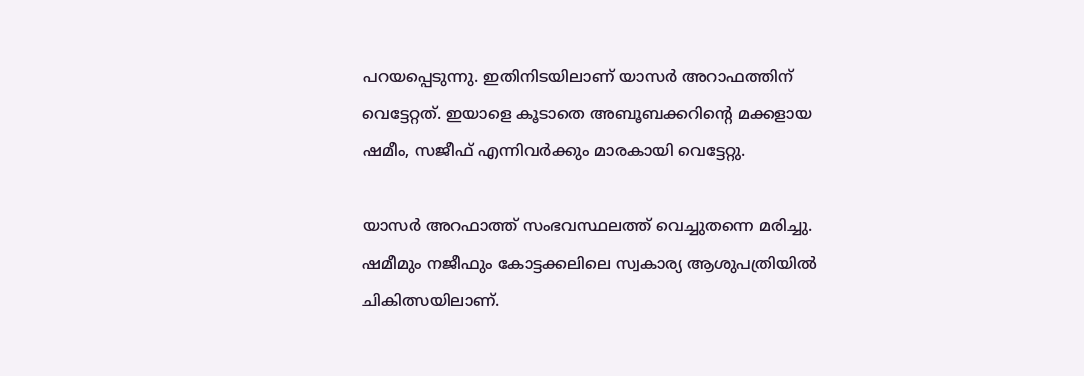പറയപ്പെടുന്നു. ഇതിനിടയിലാണ്‌ യാസര്‍ അറാഫത്തിന്‌ വെട്ടേറ്റത്‌. ഇയാളെ കൂടാതെ അബൂബക്കറിന്റെ മക്കളായ ഷമീം, സജീഫ്‌ എന്നിവര്‍ക്കും മാരകായി വെട്ടേറ്റു.

യാസര്‍ അറഫാത്ത്‌ സംഭവസ്ഥലത്ത്‌ വെച്ചുതന്നെ മരിച്ചു. ഷമീമും നജീഫും കോട്ടക്കലിലെ സ്വകാര്യ ആശുപത്രിയില്‍ ചികിത്സയിലാണ്‌.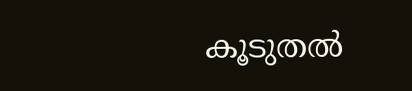കൂടുതല്‍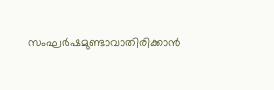സംഘര്‍ഷമുണ്ടാവാതിരിക്കാന്‍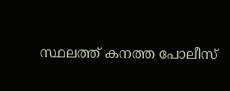സ്ഥലത്ത്‌ കനത്ത പോലീസ്‌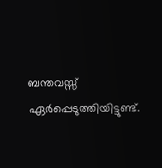ബന്തവസ്സ്‌ ഏര്‍പ്പെടുത്തിയിട്ടുണ്ട്‌.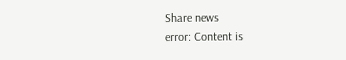Share news
error: Content is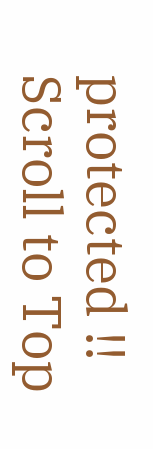protected !!
Scroll to Top